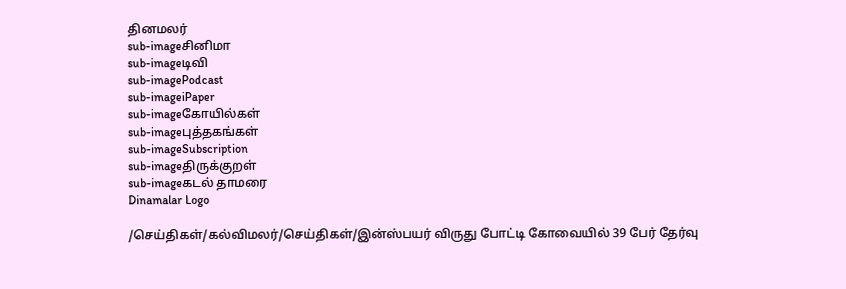தினமலர்
sub-imageசினிமா
sub-imageடிவி
sub-imagePodcast
sub-imageiPaper
sub-imageகோயில்கள்
sub-imageபுத்தகங்கள்
sub-imageSubscription
sub-imageதிருக்குறள்
sub-imageகடல் தாமரை
Dinamalar Logo

/செய்திகள்/கல்விமலர்/செய்திகள்/இன்ஸ்பயர் விருது போட்டி கோவையில் 39 பேர் தேர்வு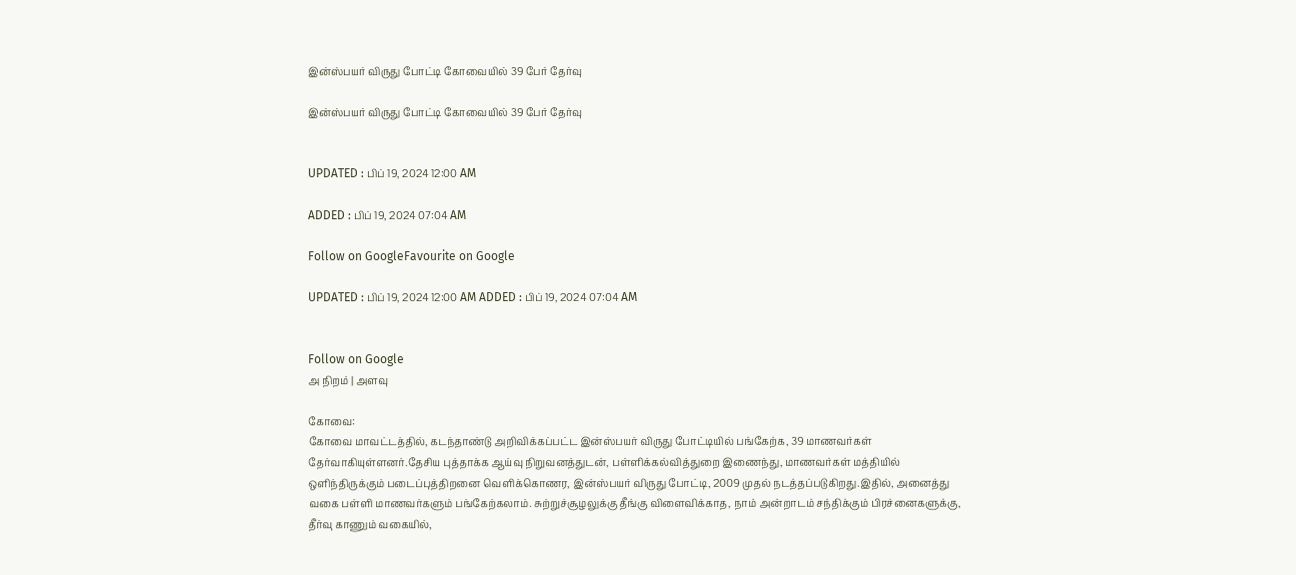இன்ஸ்பயர் விருது போட்டி கோவையில் 39 பேர் தேர்வு

இன்ஸ்பயர் விருது போட்டி கோவையில் 39 பேர் தேர்வு


UPDATED : பிப் 19, 2024 12:00 AM

ADDED : பிப் 19, 2024 07:04 AM

Follow on GoogleFavourite on Google

UPDATED : பிப் 19, 2024 12:00 AM ADDED : பிப் 19, 2024 07:04 AM


Follow on Google
அ நிறம் | அளவு

கோவை:
கோவை மாவட்டத்தில், கடந்தாண்டு அறிவிக்கப்பட்ட இன்ஸ்பயர் விருது போட்டியில் பங்கேற்க, 39 மாணவர்கள் தேர்வாகியுள்ளனர்.தேசிய புத்தாக்க ஆய்வு நிறுவனத்துடன், பள்ளிக்கல்வித்துறை இணைந்து, மாணவர்கள் மத்தியில் ஒளிந்திருக்கும் படைப்புத்திறனை வெளிக்கொணர, இன்ஸ்பயர் விருது போட்டி, 2009 முதல் நடத்தப்படுகிறது.இதில், அனைத்து வகை பள்ளி மாணவர்களும் பங்கேற்கலாம். சுற்றுச்சூழலுக்கு தீங்கு விளைவிக்காத, நாம் அன்றாடம் சந்திக்கும் பிரச்னைகளுக்கு, தீர்வு காணும் வகையில்,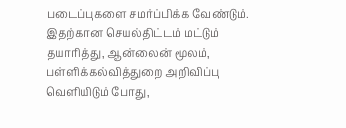படைப்புகளை சமர்ப்பிக்க வேண்டும். இதற்கான செயல்திட்டம் மட்டும் தயாரித்து, ஆன்லைன் மூலம், பள்ளிக்கல்வித்துறை அறிவிப்பு வெளியிடும் போது,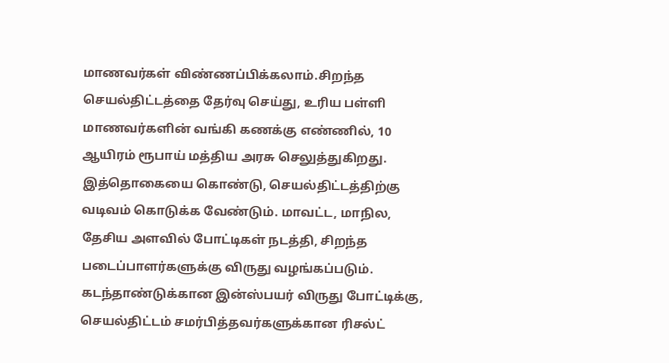மாணவர்கள் விண்ணப்பிக்கலாம்.சிறந்த செயல்திட்டத்தை தேர்வு செய்து, உரிய பள்ளி மாணவர்களின் வங்கி கணக்கு எண்ணில், 10 ஆயிரம் ரூபாய் மத்திய அரசு செலுத்துகிறது. இத்தொகையை கொண்டு, செயல்திட்டத்திற்கு வடிவம் கொடுக்க வேண்டும். மாவட்ட, மாநில, தேசிய அளவில் போட்டிகள் நடத்தி, சிறந்த படைப்பாளர்களுக்கு விருது வழங்கப்படும். கடந்தாண்டுக்கான இன்ஸ்பயர் விருது போட்டிக்கு, செயல்திட்டம் சமர்பித்தவர்களுக்கான ரிசல்ட்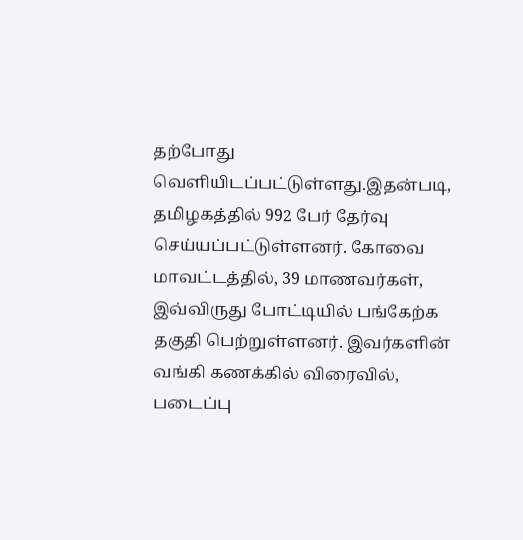தற்போது வெளியிடப்பட்டுள்ளது.இதன்படி, தமிழகத்தில் 992 பேர் தேர்வு செய்யப்பட்டுள்ளனர். கோவை மாவட்டத்தில், 39 மாணவர்கள், இவ்விருது போட்டியில் பங்கேற்க தகுதி பெற்றுள்ளனர். இவர்களின் வங்கி கணக்கில் விரைவில், படைப்பு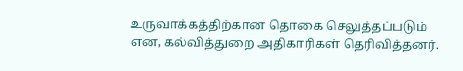உருவாக்கத்திற்கான தொகை செலுத்தப்படும் என, கல்வித்துறை அதிகாரிகள் தெரிவித்தனர்.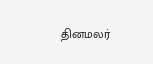தினமலர்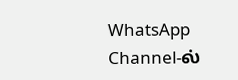WhatsApp Channel-ல்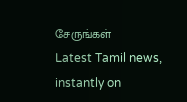சேருங்கள்
Latest Tamil news, instantly on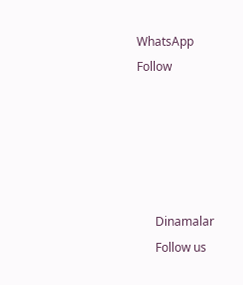WhatsApp
Follow





      Dinamalar
      Follow us